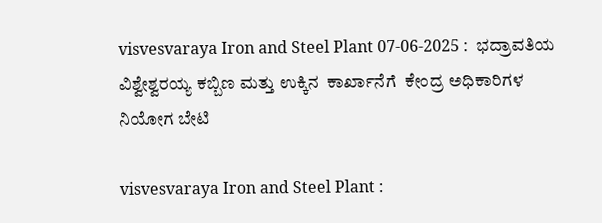visvesvaraya Iron and Steel Plant 07-06-2025 :  ಭದ್ರಾವತಿಯ ವಿಶ್ವೇಶ್ವರಯ್ಯ ಕಬ್ಬಿಣ ಮತ್ತು ಉಕ್ಕಿನ  ಕಾರ್ಖಾನೆಗೆ  ಕೇಂದ್ರ ಅಧಿಕಾರಿಗಳ ನಿಯೋಗ ಬೇಟಿ

visvesvaraya Iron and Steel Plant :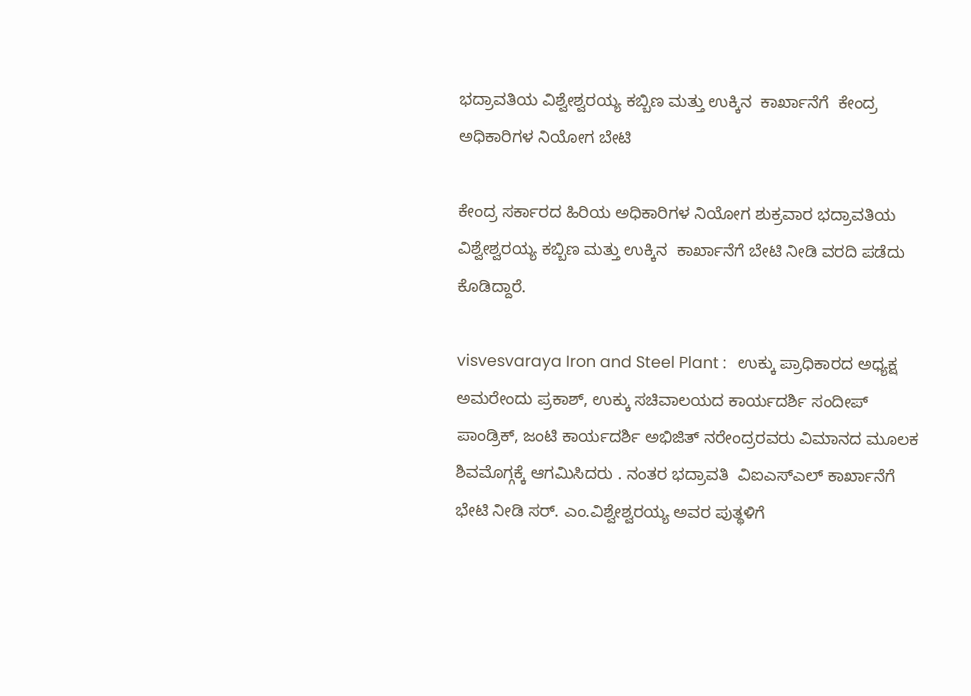ಭದ್ರಾವತಿಯ ವಿಶ್ವೇಶ್ವರಯ್ಯ ಕಬ್ಬಿಣ ಮತ್ತು ಉಕ್ಕಿನ  ಕಾರ್ಖಾನೆಗೆ  ಕೇಂದ್ರ ಅಧಿಕಾರಿಗಳ ನಿಯೋಗ ಬೇಟಿ

ಕೇಂದ್ರ ಸರ್ಕಾರದ ಹಿರಿಯ ಅಧಿಕಾರಿಗಳ ನಿಯೋಗ ಶುಕ್ರವಾರ ಭದ್ರಾವತಿಯ ವಿಶ್ವೇಶ್ವರಯ್ಯ ಕಬ್ಬಿಣ ಮತ್ತು ಉಕ್ಕಿನ  ಕಾರ್ಖಾನೆಗೆ ಬೇಟಿ ನೀಡಿ ವರದಿ ಪಡೆದು ಕೊಡಿದ್ದಾರೆ.

visvesvaraya Iron and Steel Plant :   ಉಕ್ಕು ಪ್ರಾಧಿಕಾರದ ಅಧ್ಯಕ್ಷ ಅಮರೇಂದು ಪ್ರಕಾಶ್‌, ಉಕ್ಕು ಸಚಿವಾಲಯದ ಕಾರ್ಯದರ್ಶಿ ಸಂದೀಪ್‌ ಪಾಂಡ್ರಿಕ್‌, ಜಂಟಿ ಕಾರ್ಯದರ್ಶಿ ಅಭಿಜಿತ್‌ ನರೇಂದ್ರರವರು ವಿಮಾನದ ಮೂಲಕ ಶಿವಮೊಗ್ಗಕ್ಕೆ ಆಗಮಿಸಿದರು . ನಂತರ ಭದ್ರಾವತಿ  ವಿಐಎಸ್‌ಎಲ್‌ ಕಾರ್ಖಾನೆಗೆ ಭೇಟಿ ನೀಡಿ ಸರ್‌. ಎಂ.ವಿಶ್ವೇಶ್ವರಯ್ಯ ಅವರ ಪುತ್ಥಳಿಗೆ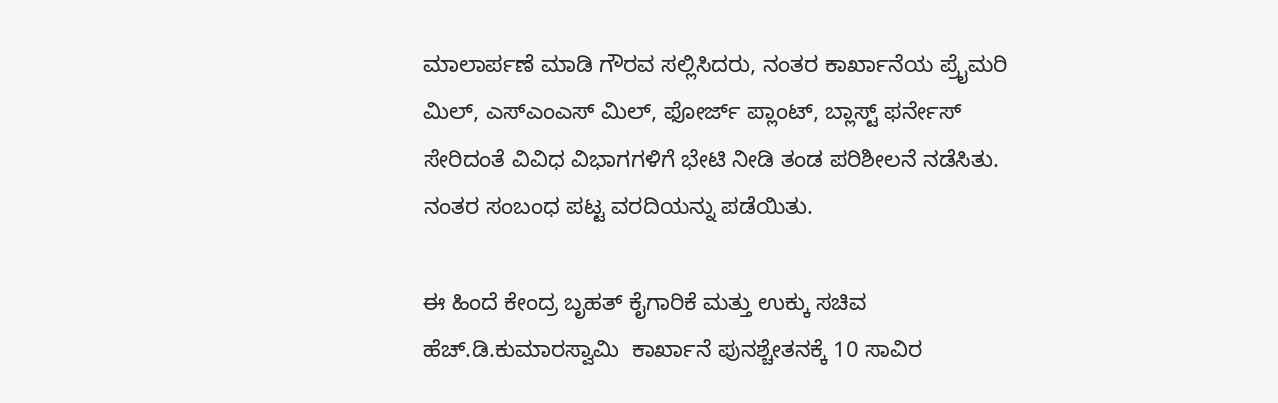ಮಾಲಾರ್ಪಣೆ ಮಾಡಿ ಗೌರವ ಸಲ್ಲಿಸಿದರು, ನಂತರ ಕಾರ್ಖಾನೆಯ ಪ್ರೈಮರಿ ಮಿಲ್‌, ಎಸ್‌ಎಂಎಸ್‌ ಮಿಲ್‌, ಫೋರ್ಜ್‌ ಪ್ಲಾಂಟ್‌, ಬ್ಲಾಸ್ಟ್‌ ಫರ್ನೇಸ್‌ ಸೇರಿದಂತೆ ವಿವಿಧ ವಿಭಾಗಗಳಿಗೆ ಭೇಟಿ ನೀಡಿ ತಂಡ ಪರಿಶೀಲನೆ ನಡೆಸಿತು. ನಂತರ ಸಂಬಂಧ ಪಟ್ಟ ವರದಿಯನ್ನು ಪಡೆಯಿತು.

ಈ ಹಿಂದೆ ಕೇಂದ್ರ ಬೃಹತ್‌ ಕೈಗಾರಿಕೆ ಮತ್ತು ಉಕ್ಕು ಸಚಿವ ಹೆಚ್‌.ಡಿ.ಕುಮಾರಸ್ವಾಮಿ  ಕಾರ್ಖಾನೆ ಪುನಶ್ಚೇತನಕ್ಕೆ 10 ಸಾವಿರ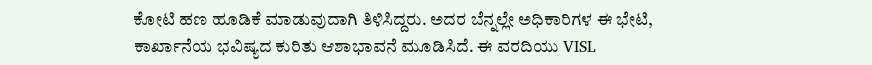ಕೋಟಿ ಹಣ ಹೂಡಿಕೆ ಮಾಡುವುದಾಗಿ ತಿಳಿಸಿದ್ದರು. ಅದರ ಬೆನ್ನಲ್ಲೇ ಅಧಿಕಾರಿಗಳ ಈ ಭೇಟಿ, ಕಾರ್ಖಾನೆಯ ಭವಿಷ್ಯದ ಕುರಿತು ಆಶಾಭಾವನೆ ಮೂಡಿಸಿದೆ. ಈ ವರದಿಯು VISL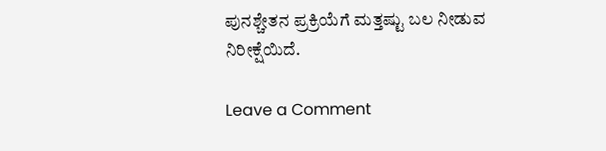ಪುನಶ್ಚೇತನ ಪ್ರಕ್ರಿಯೆಗೆ ಮತ್ತಷ್ಟು ಬಲ ನೀಡುವ ನಿರೀಕ್ಷೆಯಿದೆ.

Leave a Comment